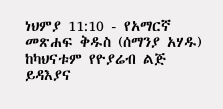ነህምያ 11:10 - የአማርኛ መጽሐፍ ቅዱስ (ሰማንያ አሃዱ) ከካህናቱም የዮያሬብ ልጅ ይዳእያና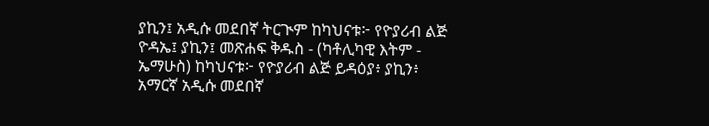ያኪን፤ አዲሱ መደበኛ ትርጒም ከካህናቱ፦ የዮያሪብ ልጅ ዮዳኤ፤ ያኪን፤ መጽሐፍ ቅዱስ - (ካቶሊካዊ እትም - ኤማሁስ) ከካህናቱ፦ የዮያሪብ ልጅ ይዳዕያ፥ ያኪን፥ አማርኛ አዲሱ መደበኛ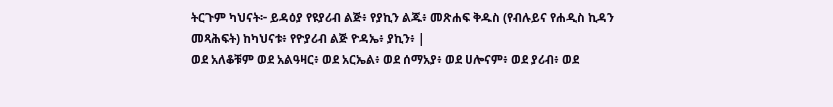ትርጉም ካህናት፦ ይዳዕያ የዩያሪብ ልጅ፥ የያኪን ልጁ፥ መጽሐፍ ቅዱስ (የብሉይና የሐዲስ ኪዳን መጻሕፍት) ከካህናቱ፥ የዮያሪብ ልጅ ዮዳኤ፥ ያኪን፥ |
ወደ አለቆቹም ወደ አልዓዛር፥ ወደ አርኤል፥ ወደ ሰማአያ፥ ወደ ሀሎናም፥ ወደ ያሪብ፥ ወደ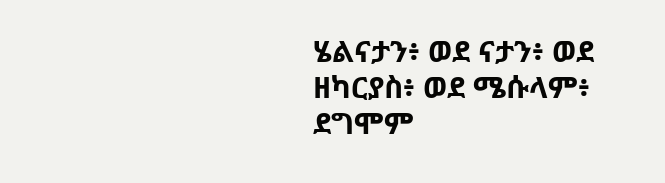ሄልናታን፥ ወደ ናታን፥ ወደ ዘካርያስ፥ ወደ ሜሱላም፥ ደግሞም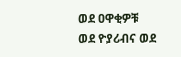ወደ ዐዋቂዎቹ ወደ ዮያሪብና ወደ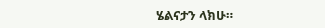ሄልናታን ላክሁ።